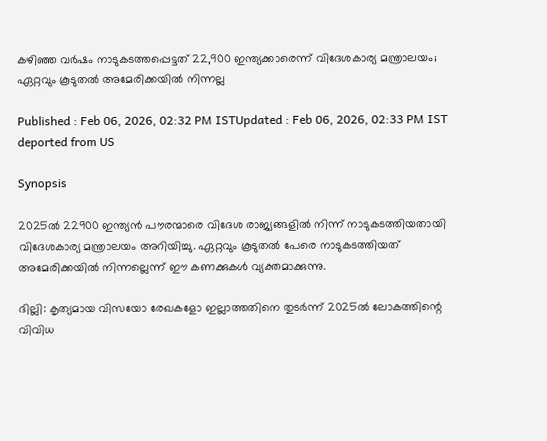കഴിഞ്ഞ വർഷം നാടുകടത്തപ്പെട്ടത് 22,900 ഇന്ത്യക്കാരെന്ന് വിദേശകാര്യ മന്ത്രാലയം; ഏറ്റവും കൂടുതൽ അമേരിക്കയിൽ നിന്നല്ല

Published : Feb 06, 2026, 02:32 PM ISTUpdated : Feb 06, 2026, 02:33 PM IST
deported from US

Synopsis

2025ൽ 22900 ഇന്ത്യൻ പൗരന്മാരെ വിദേശ രാജ്യങ്ങളിൽ നിന്ന് നാടുകടത്തിയതായി വിദേശകാര്യ മന്ത്രാലയം അറിയിച്ചു. ഏറ്റവും കൂടുതൽ പേരെ നാടുകടത്തിയത് അമേരിക്കയിൽ നിന്നല്ലെന്ന് ഈ കണക്കുകൾ വ്യക്തമാക്കുന്നു.

ദില്ലി: കൃത്യമായ വിസയോ രേഖകളോ ഇല്ലാത്തതിനെ തുടർന്ന് 2025ൽ ലോകത്തിന്റെ വിവിധ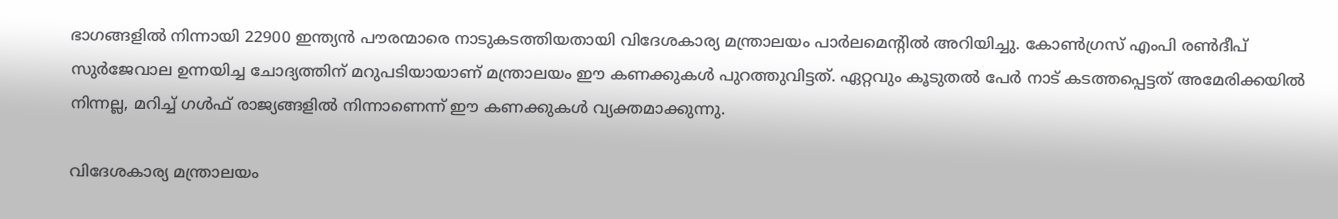ഭാഗങ്ങളിൽ നിന്നായി 22900 ഇന്ത്യൻ പൗരന്മാരെ നാടുകടത്തിയതായി വിദേശകാര്യ മന്ത്രാലയം പാർലമെന്‍റിൽ അറിയിച്ചു. കോൺഗ്രസ് എംപി രൺദീപ് സുർജേവാല ഉന്നയിച്ച ചോദ്യത്തിന് മറുപടിയായാണ് മന്ത്രാലയം ഈ കണക്കുകൾ പുറത്തുവിട്ടത്. ഏറ്റവും കൂടുതൽ പേർ നാട് കടത്തപ്പെട്ടത് അമേരിക്കയിൽ നിന്നല്ല, മറിച്ച് ഗൾഫ് രാജ്യങ്ങളിൽ നിന്നാണെന്ന് ഈ കണക്കുകൾ വ്യക്തമാക്കുന്നു.

വിദേശകാര്യ മന്ത്രാലയം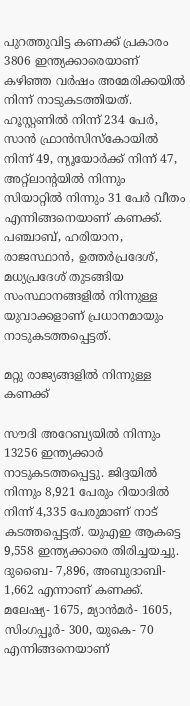പുറത്തുവിട്ട കണക്ക് പ്രകാരം 3806 ഇന്ത്യക്കാരെയാണ് കഴിഞ്ഞ വർഷം അമേരിക്കയിൽ നിന്ന് നാടുകടത്തിയത്. ഹൂസ്റ്റണിൽ നിന്ന് 234 പേർ, സാൻ ഫ്രാൻസിസ്കോയിൽ നിന്ന് 49, ന്യൂയോർക്ക് നിന്ന് 47, അറ്റ്ലാന്‍റയിൽ നിന്നും സിയാറ്റിൽ നിന്നും 31 പേർ വീതം എന്നിങ്ങനെയാണ് കണക്ക്. പഞ്ചാബ്, ഹരിയാന, രാജസ്ഥാൻ, ഉത്തർപ്രദേശ്, മധ്യപ്രദേശ് തുടങ്ങിയ സംസ്ഥാനങ്ങളിൽ നിന്നുള്ള യുവാക്കളാണ് പ്രധാനമായും നാടുകടത്തപ്പെട്ടത്.

മറ്റു രാജ്യങ്ങളിൽ നിന്നുള്ള കണക്ക്

സൗദി അറേബ്യയിൽ നിന്നും 13256 ഇന്ത്യക്കാർ നാടുകടത്തപ്പെട്ടു. ജിദ്ദയിൽ നിന്നും 8,921 പേരും റിയാദിൽ നിന്ന് 4,335 പേരുമാണ് നാട് കടത്തപ്പെട്ടത്. യുഎഇ ആകട്ടെ 9,558 ഇന്ത്യക്കാരെ തിരിച്ചയച്ചു. ദുബൈ- 7,896, അബുദാബി- 1,662 എന്നാണ് കണക്ക്. മലേഷ്യ- 1675, മ്യാൻമർ- 1605, സിംഗപ്പൂർ- 300, യുകെ- 70 എന്നിങ്ങനെയാണ്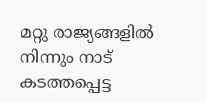മറ്റു രാജ്യങ്ങളിൽ നിന്നും നാട് കടത്തപ്പെട്ട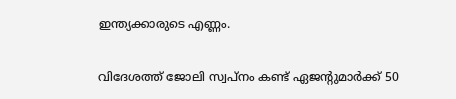ഇന്ത്യക്കാരുടെ എണ്ണം.

വിദേശത്ത് ജോലി സ്വപ്നം കണ്ട് ഏജന്റുമാർക്ക് 50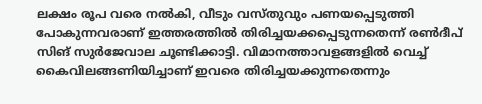ലക്ഷം രൂപ വരെ നൽകി, വീടും വസ്തുവും പണയപ്പെടുത്തി പോകുന്നവരാണ് ഇത്തരത്തിൽ തിരിച്ചയക്കപ്പെടുന്നതെന്ന് രണ്‍ദീപ് സിങ് സുർജേവാല ചൂണ്ടിക്കാട്ടി. വിമാനത്താവളങ്ങളിൽ വെച്ച് കൈവിലങ്ങണിയിച്ചാണ് ഇവരെ തിരിച്ചയക്കുന്നതെന്നും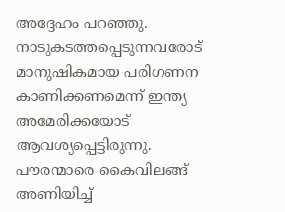അദ്ദേഹം പറഞ്ഞു. നാടുകടത്തപ്പെടുന്നവരോട് മാനുഷികമായ പരിഗണന കാണിക്കണമെന്ന് ഇന്ത്യ അമേരിക്കയോട് ആവശ്യപ്പെട്ടിരുന്നു. പൗരന്മാരെ കൈവിലങ്ങ് അണിയിച്ച്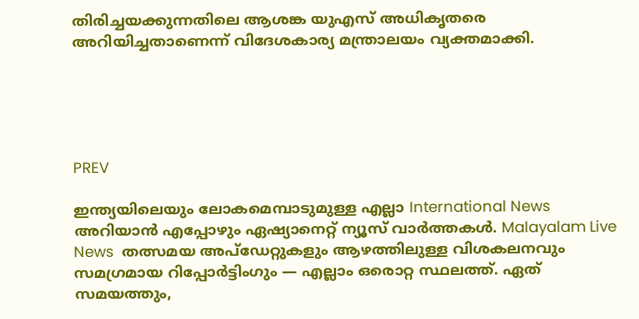തിരിച്ചയക്കുന്നതിലെ ആശങ്ക യുഎസ് അധികൃതരെ അറിയിച്ചതാണെന്ന് വിദേശകാര്യ മന്ത്രാലയം വ്യക്തമാക്കി.





PREV

ഇന്ത്യയിലെയും ലോകമെമ്പാടുമുള്ള എല്ലാ International News അറിയാൻ എപ്പോഴും ഏഷ്യാനെറ്റ് ന്യൂസ് വാർത്തകൾ. Malayalam Live News  തത്സമയ അപ്‌ഡേറ്റുകളും ആഴത്തിലുള്ള വിശകലനവും സമഗ്രമായ റിപ്പോർട്ടിംഗും — എല്ലാം ഒരൊറ്റ സ്ഥലത്ത്. ഏത് സമയത്തും,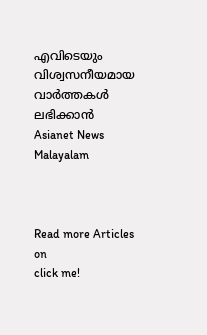എവിടെയും വിശ്വസനീയമായ വാർത്തകൾ ലഭിക്കാൻ Asianet News Malayalam



Read more Articles on
click me!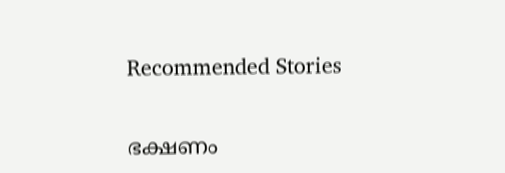Recommended Stories

ഭക്ഷണം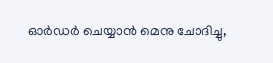ഓർഡർ ചെയ്യാൻ മെനു ചോദിച്ചു,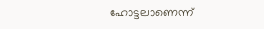ഹോട്ടലാണെന്ന്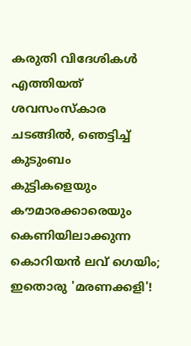കരുതി വിദേശികൾ എത്തിയത് ശവസംസ്കാര ചടങ്ങിൽ, ഞെട്ടിച്ച് കുടുംബം
കുട്ടികളെയും കൗമാരക്കാരെയും കെണിയിലാക്കുന്ന കൊറിയൻ ലവ് ഗെയിം; ഇതൊരു 'മരണക്കളി'!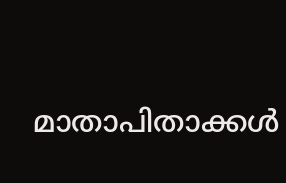മാതാപിതാക്കൾ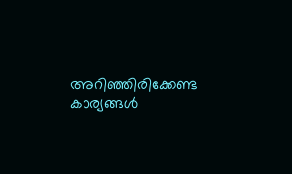അറിഞ്ഞിരിക്കേണ്ട കാര്യങ്ങൾ